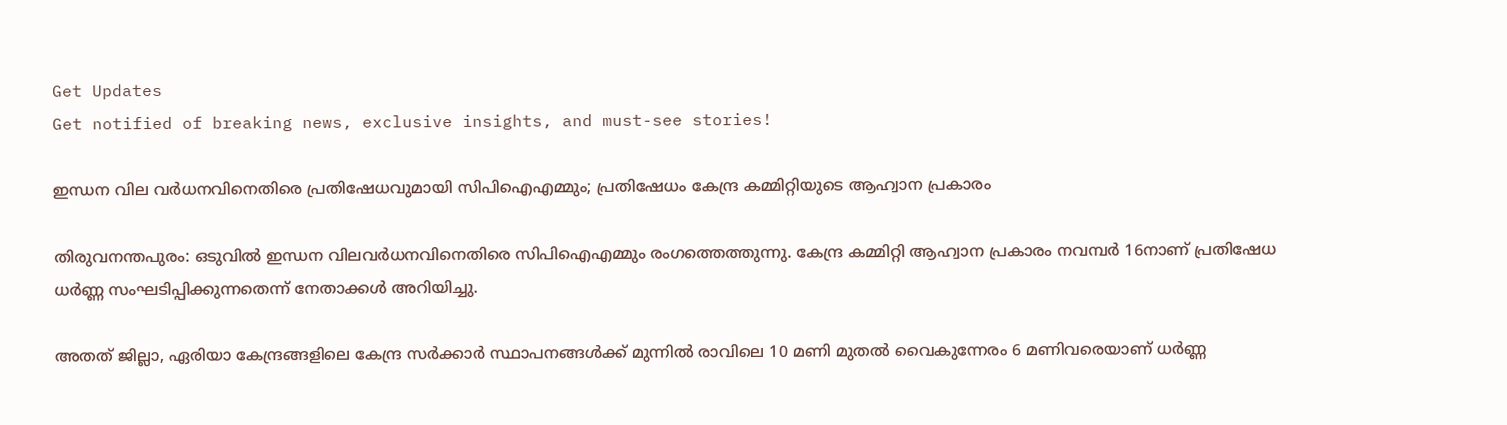Get Updates
Get notified of breaking news, exclusive insights, and must-see stories!

ഇന്ധന വില വര്‍ധനവിനെതിരെ പ്രതിഷേധവുമായി സിപിഐഎമ്മും; പ്രതിഷേധം കേന്ദ്ര കമ്മിറ്റിയുടെ ആഹ്വാന പ്രകാരം

തിരുവനന്തപുരം: ഒടുവില്‍ ഇന്ധന വിലവര്‍ധനവിനെതിരെ സിപിഐഎമ്മും രംഗത്തെത്തുന്നു. കേന്ദ്ര കമ്മിറ്റി ആഹ്വാന പ്രകാരം നവമ്പര്‍ 16നാണ് പ്രതിഷേധ ധര്‍ണ്ണ സംഘടിപ്പിക്കുന്നതെന്ന് നേതാക്കള്‍ അറിയിച്ചു.

അതത് ജില്ലാ, ഏരിയാ കേന്ദ്രങ്ങളിലെ കേന്ദ്ര സര്‍ക്കാര്‍ സ്ഥാപനങ്ങള്‍ക്ക് മുന്നില്‍ രാവിലെ 10 മണി മുതല്‍ വൈകുന്നേരം 6 മണിവരെയാണ് ധര്‍ണ്ണ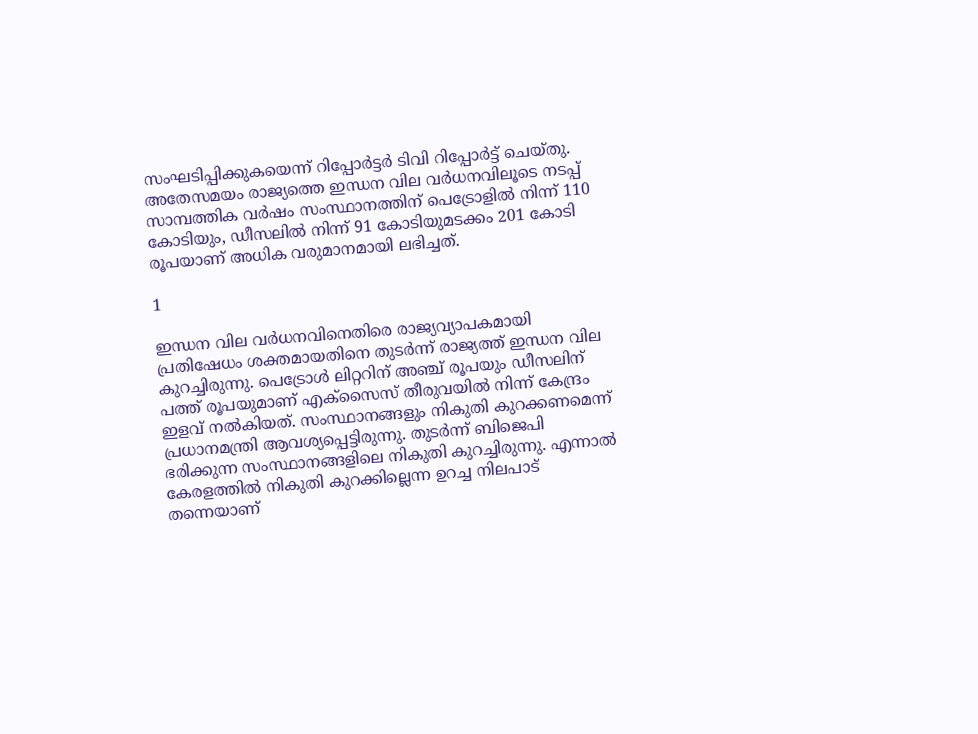സംഘടിപ്പിക്കുകയെന്ന് റിപ്പോര്‍ട്ടര്‍ ടിവി റിപ്പോര്‍ട്ട് ചെയ്തു. അതേസമയം രാജ്യത്തെ ഇന്ധന വില വര്‍ധനവിലൂടെ നടപ്പ് സാമ്പത്തിക വര്‍ഷം സംസ്ഥാനത്തിന് പെട്രോളില്‍ നിന്ന് 110 കോടിയും, ഡീസലില്‍ നിന്ന് 91 കോടിയുമടക്കം 201 കോടി രൂപയാണ് അധിക വരുമാനമായി ലഭിച്ചത്.

1

ഇന്ധന വില വര്‍ധനവിനെതിരെ രാജ്യവ്യാപകമായി പ്രതിഷേധം ശക്തമായതിനെ തുടര്‍ന്ന് രാജ്യത്ത് ഇന്ധന വില കുറച്ചിരുന്നു. പെട്രോള്‍ ലിറ്ററിന് അഞ്ച് രൂപയും ഡീസലിന് പത്ത് രൂപയുമാണ് എക്സൈസ് തീരുവയില്‍ നിന്ന് കേന്ദ്രം ഇളവ് നല്‍കിയത്. സംസ്ഥാനങ്ങളും നികുതി കുറക്കണമെന്ന് പ്രധാനമന്ത്രി ആവശ്യപ്പെട്ടിരുന്നു. തുടര്‍ന്ന് ബിജെപി ഭരിക്കുന്ന സംസ്ഥാനങ്ങളിലെ നികുതി കുറച്ചിരുന്നു. എന്നാല്‍ കേരളത്തില്‍ നികുതി കുറക്കില്ലെന്ന ഉറച്ച നിലപാട് തന്നെയാണ്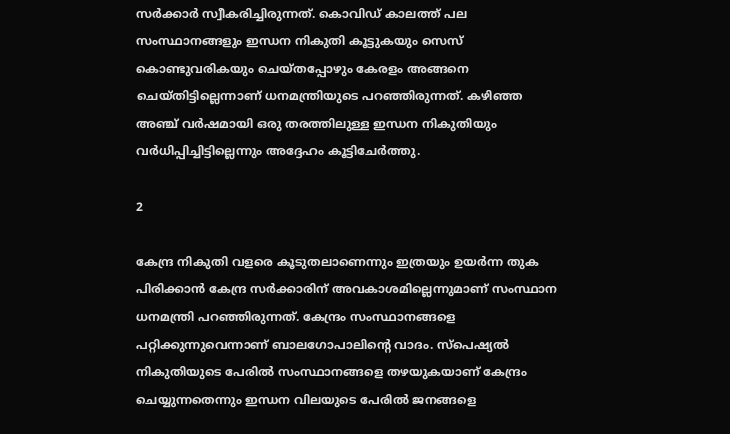സര്‍ക്കാര്‍ സ്വീകരിച്ചിരുന്നത്. കൊവിഡ് കാലത്ത് പല സംസ്ഥാനങ്ങളും ഇന്ധന നികുതി കൂട്ടുകയും സെസ് കൊണ്ടുവരികയും ചെയ്തപ്പോഴും കേരളം അങ്ങനെ ചെയ്തിട്ടില്ലെന്നാണ് ധനമന്ത്രിയുടെ പറഞ്ഞിരുന്നത്. കഴിഞ്ഞ അഞ്ച് വര്‍ഷമായി ഒരു തരത്തിലുള്ള ഇന്ധന നികുതിയും വര്‍ധിപ്പിച്ചിട്ടില്ലെന്നും അദ്ദേഹം കൂട്ടിചേര്‍ത്തു.

2

കേന്ദ്ര നികുതി വളരെ കൂടുതലാണെന്നും ഇത്രയും ഉയര്‍ന്ന തുക പിരിക്കാന്‍ കേന്ദ്ര സര്‍ക്കാരിന് അവകാശമില്ലെന്നുമാണ് സംസ്ഥാന ധനമന്ത്രി പറഞ്ഞിരുന്നത്. കേന്ദ്രം സംസ്ഥാനങ്ങളെ പറ്റിക്കുന്നുവെന്നാണ് ബാലഗോപാലിന്റെ വാദം. സ്‌പെഷ്യല്‍ നികുതിയുടെ പേരില്‍ സംസ്ഥാനങ്ങളെ തഴയുകയാണ് കേന്ദ്രം ചെയ്യുന്നതെന്നും ഇന്ധന വിലയുടെ പേരില്‍ ജനങ്ങളെ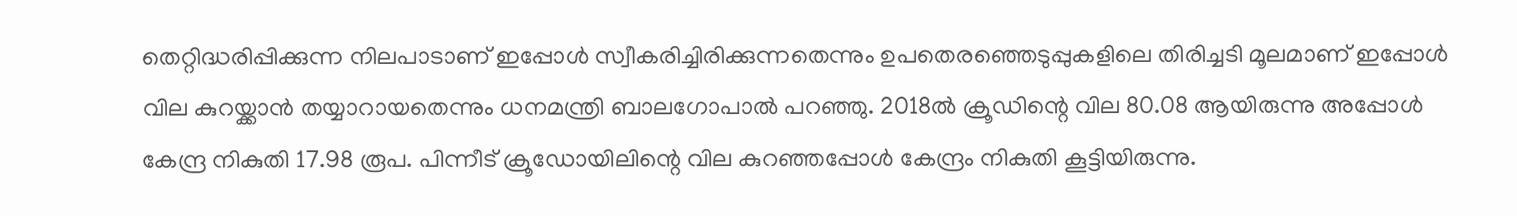തെറ്റിദ്ധരിപ്പിക്കുന്ന നിലപാടാണ് ഇപ്പോള്‍ സ്വീകരിച്ചിരിക്കുന്നതെന്നും ഉപതെരഞ്ഞെടുപ്പുകളിലെ തിരിച്ചടി മൂലമാണ് ഇപ്പോള്‍ വില കുറയ്ക്കാന്‍ തയ്യാറായതെന്നും ധനമന്ത്രി ബാലഗോപാല്‍ പറഞ്ഞു. 2018ല്‍ ക്രൂഡിന്റെ വില 80.08 ആയിരുന്നു അപ്പോള്‍ കേന്ദ്ര നികുതി 17.98 രൂപ. പിന്നീട് ക്രൂഡോയിലിന്റെ വില കുറഞ്ഞപ്പോള്‍ കേന്ദ്രം നികുതി കൂട്ടിയിരുന്നു.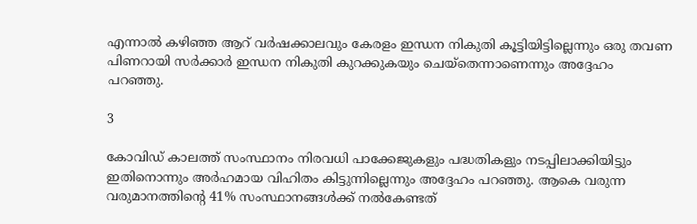എന്നാല്‍ കഴിഞ്ഞ ആറ് വര്‍ഷക്കാലവും കേരളം ഇന്ധന നികുതി കൂട്ടിയിട്ടില്ലെന്നും ഒരു തവണ പിണറായി സര്‍ക്കാര്‍ ഇന്ധന നികുതി കുറക്കുകയും ചെയ്‌തെന്നാണെന്നും അദ്ദേഹം പറഞ്ഞു.

3

കോവിഡ് കാലത്ത് സംസ്ഥാനം നിരവധി പാക്കേജുകളും പദ്ധതികളും നടപ്പിലാക്കിയിട്ടും ഇതിനൊന്നും അര്‍ഹമായ വിഹിതം കിട്ടുന്നില്ലെന്നും അദ്ദേഹം പറഞ്ഞു. ആകെ വരുന്ന വരുമാനത്തിന്റെ 41% സംസ്ഥാനങ്ങള്‍ക്ക് നല്‍കേണ്ടത്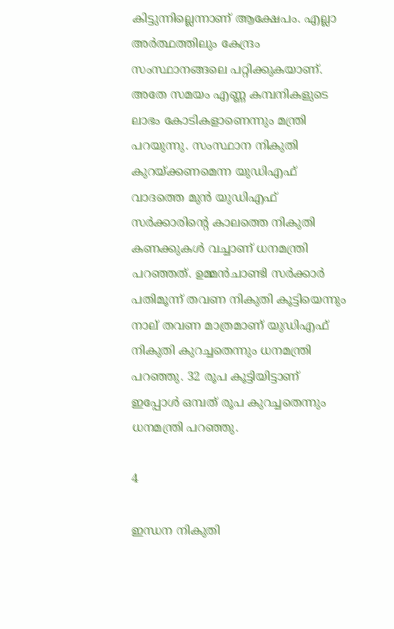കിട്ടുന്നില്ലെന്നാണ് ആക്ഷേപം. എല്ലാ അര്‍ത്ഥത്തിലും കേന്ദ്രം സംസ്ഥാനങ്ങലെ പറ്റിക്കുകയാണ്. അതേ സമയം എണ്ണ കമ്പനികളുടെ ലാഭം കോടികളാണെന്നും മന്ത്രി പറയുന്നു. സംസ്ഥാന നികുതി കുറയ്ക്കണമെന്ന യുഡിഎഫ് വാദത്തെ മുന്‍ യുഡിഎഫ് സര്‍ക്കാരിന്റെ കാലത്തെ നികുതി കണക്കുകള്‍ വച്ചാണ് ധനമന്ത്രി പറഞ്ഞത്. ഉമ്മന്‍ചാണ്ടി സര്‍ക്കാര്‍ പതിമൂന്ന് തവണ നികുതി കൂട്ടിയെന്നും നാല് തവണ മാത്രമാണ് യുഡിഎഫ് നികുതി കുറച്ചതെന്നും ധനമന്ത്രി പറഞ്ഞു. 32 രൂപ കൂട്ടിയിട്ടാണ് ഇപ്പോള്‍ ഒമ്പത് രൂപ കുറച്ചതെന്നും ധനമന്ത്രി പറഞ്ഞു.

4

ഇന്ധന നികുതി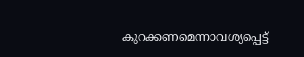കുറക്കണമെന്നാവശ്യപ്പെട്ട്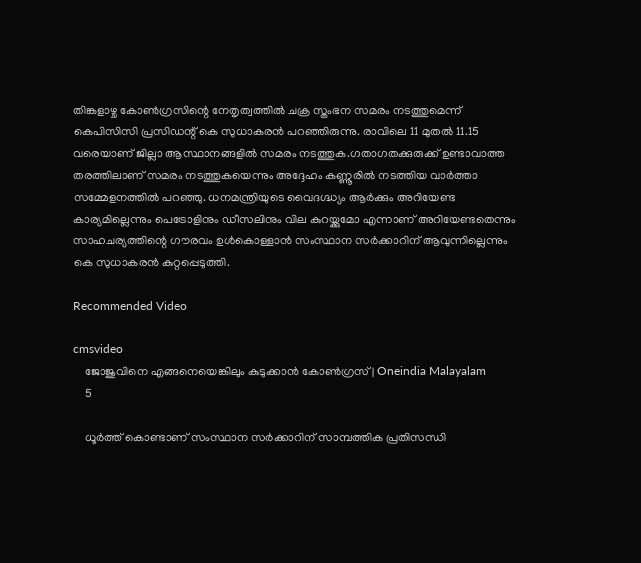തിങ്കളാഴ്ച കോണ്‍ഗ്രസിന്റെ നേതൃത്വത്തില്‍ ചക്ര സ്തംഭന സമരം നടത്തുമെന്ന് കെപിസിസി പ്രസിഡന്റ് കെ സുധാകരന്‍ പറഞ്ഞിരുന്നു. രാവിലെ 11 മുതല്‍ 11.15 വരെയാണ് ജില്ലാ ആസ്ഥാനങ്ങളില്‍ സമരം നടത്തുക.ഗതാഗതക്കുരുക്ക് ഉണ്ടാവാത്ത തരത്തിലാണ് സമരം നടത്തുകയെന്നും അദ്ദേഹം കണ്ണൂരില്‍ നടത്തിയ വാര്‍ത്താ സമ്മേളനത്തില്‍ പറഞ്ഞു. ധനമന്ത്രിയുടെ വൈദഗ്ദ്ധ്യം ആര്‍ക്കും അറിയേണ്ട കാര്യമില്ലെന്നും പെട്രോളിനും ഡീസലിനും വില കുറയ്ക്കുമോ എന്നാണ് അറിയേണ്ടതെന്നും സാഹചര്യത്തിന്റെ ഗൗരവം ഉള്‍കൊള്ളാന്‍ സംസ്ഥാന സര്‍ക്കാറിന് ആവുന്നില്ലെന്നും കെ സുധാകരന്‍ കുറ്റപ്പെടുത്തി.

Recommended Video

cmsvideo
    ജോജുവിനെ എങ്ങനെയെങ്കിലും കുടുക്കാൻ കോൺഗ്രസ് | Oneindia Malayalam
    5

    ധൂര്‍ത്ത് കൊണ്ടാണ് സംസ്ഥാന സര്‍ക്കാറിന് സാമ്പത്തിക പ്രതിസന്ധി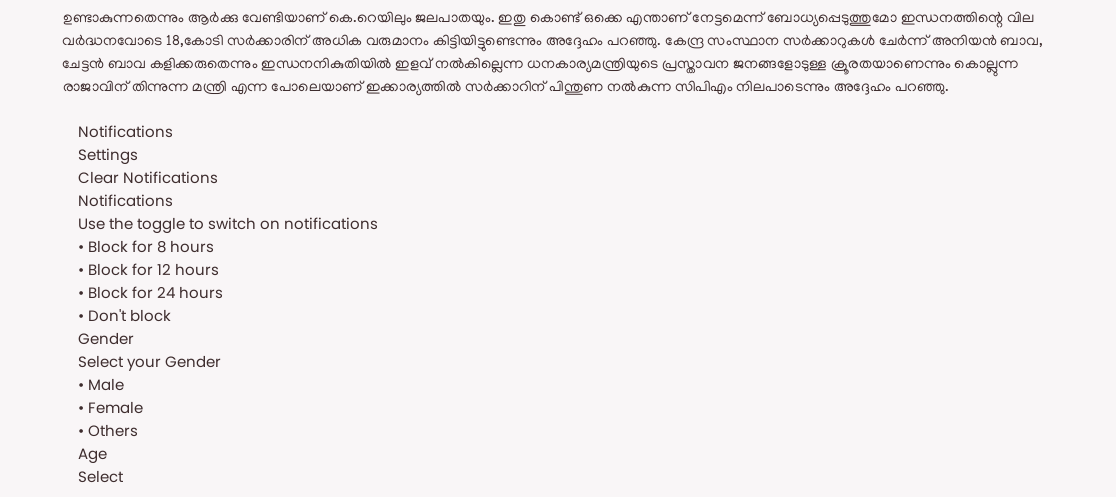ഉണ്ടാകുന്നതെന്നും ആര്‍ക്കു വേണ്ടിയാണ് കെ.റെയിലും ജലപാതയും. ഇതു കൊണ്ട് ഒക്കെ എന്താണ് നേട്ടമെന്ന് ബോധ്യപ്പെടുത്തുമോ ഇന്ധനത്തിന്റെ വില വര്‍ദ്ധനവോടെ 18,കോടി സര്‍ക്കാരിന് അധിക വരുമാനം കിട്ടിയിട്ടുണ്ടെന്നും അദ്ദേഹം പറഞ്ഞു. കേന്ദ്ര സംസ്ഥാന സര്‍ക്കാറുകള്‍ ചേര്‍ന്ന് അനിയന്‍ ബാവ, ചേട്ടന്‍ ബാവ കളിക്കരുതെന്നും ഇന്ധനനികുതിയില്‍ ഇളവ് നല്‍കില്ലെന്ന ധനകാര്യമന്ത്രിയുടെ പ്രസ്താവന ജനങ്ങളോടുള്ള ക്രൂരതയാണെന്നും കൊല്ലുന്ന രാജാവിന് തിന്നുന്ന മന്ത്രി എന്ന പോലെയാണ് ഇക്കാര്യത്തില്‍ സര്‍ക്കാറിന് പിന്തുണ നല്‍കുന്ന സിപിഎം നിലപാടെന്നും അദ്ദേഹം പറഞ്ഞു.

    Notifications
    Settings
    Clear Notifications
    Notifications
    Use the toggle to switch on notifications
    • Block for 8 hours
    • Block for 12 hours
    • Block for 24 hours
    • Don't block
    Gender
    Select your Gender
    • Male
    • Female
    • Others
    Age
    Select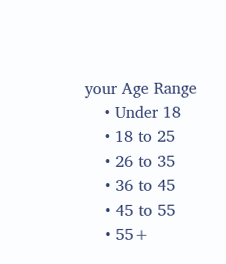your Age Range
    • Under 18
    • 18 to 25
    • 26 to 35
    • 36 to 45
    • 45 to 55
    • 55+